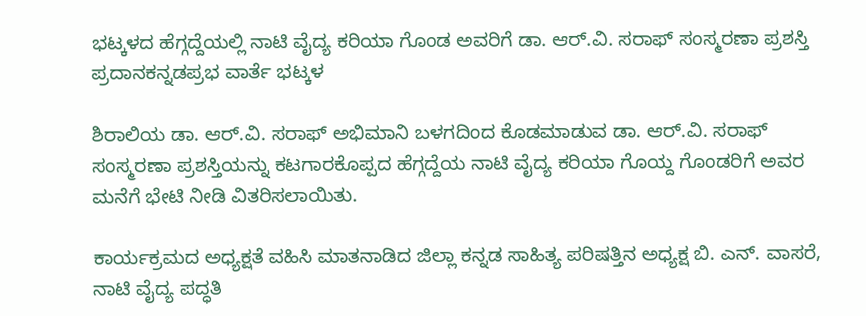ಭಟ್ಕಳದ ಹೆಗ್ಗದ್ದೆಯಲ್ಲಿ ನಾಟಿ ವೈದ್ಯ ಕರಿಯಾ ಗೊಂಡ ಅವರಿಗೆ ಡಾ. ಆರ್.ವಿ. ಸರಾಫ್ ಸಂಸ್ಮರಣಾ ಪ್ರಶಸ್ತಿ ಪ್ರದಾನಕನ್ನಡಪ್ರಭ ವಾರ್ತೆ ಭಟ್ಕಳ

ಶಿರಾಲಿಯ ಡಾ. ಆರ್.ವಿ. ಸರಾಫ್ ಅಭಿಮಾನಿ ಬಳಗದಿಂದ ಕೊಡಮಾಡುವ ಡಾ. ಆರ್.ವಿ. ಸರಾಫ್ ಸಂಸ್ಮರಣಾ ಪ್ರಶಸ್ತಿಯನ್ನು ಕಟಗಾರಕೊಪ್ಪದ ಹೆಗ್ಗದ್ದೆಯ ನಾಟಿ ವೈದ್ಯ ಕರಿಯಾ ಗೊಯ್ದ ಗೊಂಡರಿಗೆ ಅವರ ಮನೆಗೆ ಭೇಟಿ ನೀಡಿ ವಿತರಿಸಲಾಯಿತು.

ಕಾರ್ಯಕ್ರಮದ ಅಧ್ಯಕ್ಷತೆ ವಹಿಸಿ ಮಾತನಾಡಿದ ಜಿಲ್ಲಾ ಕನ್ನಡ ಸಾಹಿತ್ಯ ಪರಿಷತ್ತಿನ ಅಧ್ಯಕ್ಷ ಬಿ. ಎನ್. ವಾಸರೆ, ನಾಟಿ ವೈದ್ಯ ಪದ್ಧತಿ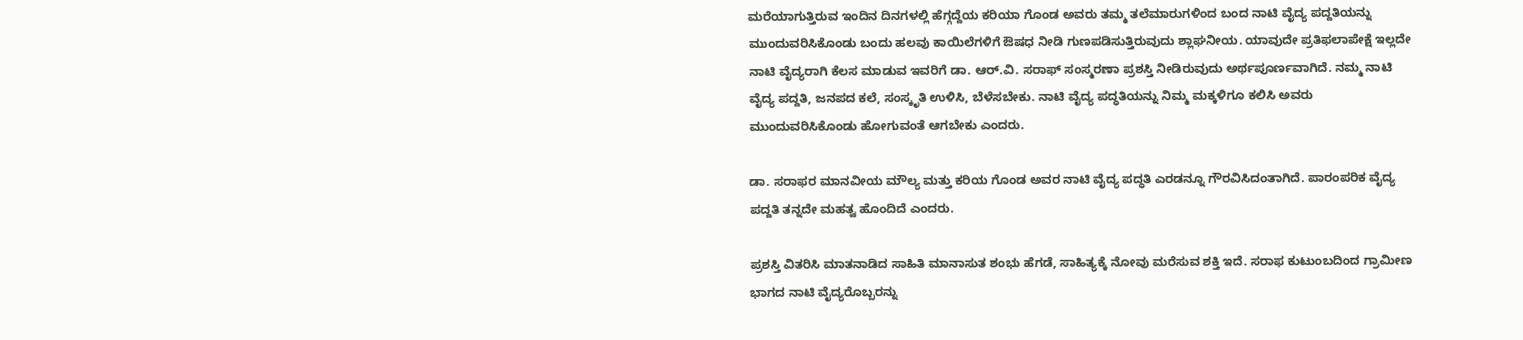ಮರೆಯಾಗುತ್ತಿರುವ ಇಂದಿನ ದಿನಗಳಲ್ಲಿ ಹೆಗ್ಗದ್ದೆಯ ಕರಿಯಾ ಗೊಂಡ ಅವರು ತಮ್ಮ ತಲೆಮಾರುಗಳಿಂದ ಬಂದ ನಾಟಿ ವೈದ್ಯ ಪದ್ದತಿಯನ್ನು ಮುಂದುವರಿಸಿಕೊಂಡು ಬಂದು ಹಲವು ಕಾಯಿಲೆಗಳಿಗೆ ಔಷಧ ನೀಡಿ ಗುಣಪಡಿಸುತ್ತಿರುವುದು ಶ್ಲಾಘನೀಯ. ಯಾವುದೇ ಪ್ರತಿಫಲಾಪೇಕ್ಷೆ ಇಲ್ಲದೇ ನಾಟಿ ವೈದ್ಯರಾಗಿ ಕೆಲಸ ಮಾಡುವ ಇವರಿಗೆ ಡಾ. ಆರ್.ವಿ. ಸರಾಫ್‌ ಸಂಸ್ಮರಣಾ ಪ್ರಶಸ್ತಿ ನೀಡಿರುವುದು ಅರ್ಥಪೂರ್ಣವಾಗಿದೆ. ನಮ್ಮ ನಾಟಿ ವೈದ್ಯ ಪದ್ದತಿ, ಜನಪದ ಕಲೆ, ಸಂಸ್ಕೃತಿ ಉಳಿಸಿ, ಬೆಳೆಸಬೇಕು. ನಾಟಿ ವೈದ್ಯ ಪದ್ಧತಿಯನ್ನು ನಿಮ್ಮ ಮಕ್ಕಳಿಗೂ ಕಲಿಸಿ ಅವರು ಮುಂದುವರಿಸಿಕೊಂಡು ಹೋಗುವಂತೆ ಆಗಬೇಕು ಎಂದರು.

ಡಾ. ಸರಾಫರ ಮಾನವೀಯ ಮೌಲ್ಯ ಮತ್ತು ಕರಿಯ ಗೊಂಡ ಅವರ ನಾಟಿ ವೈದ್ಯ ಪದ್ಧತಿ ಎರಡನ್ನೂ ಗೌರವಿಸಿದಂತಾಗಿದೆ. ಪಾರಂಪರಿಕ ವೈದ್ಯ ಪದ್ದತಿ ತನ್ನದೇ ಮಹತ್ವ ಹೊಂದಿದೆ ಎಂದರು.

ಪ್ರಶಸ್ತಿ ವಿತರಿಸಿ ಮಾತನಾಡಿದ ಸಾಹಿತಿ ಮಾನಾಸುತ ಶಂಭು ಹೆಗಡೆ, ಸಾಹಿತ್ಯಕ್ಕೆ ನೋವು ಮರೆಸುವ ಶಕ್ತಿ ಇದೆ. ಸರಾಫ ಕುಟುಂಬದಿಂದ ಗ್ರಾಮೀಣ ಭಾಗದ ನಾಟಿ ವೈದ್ಯರೊಬ್ಬರನ್ನು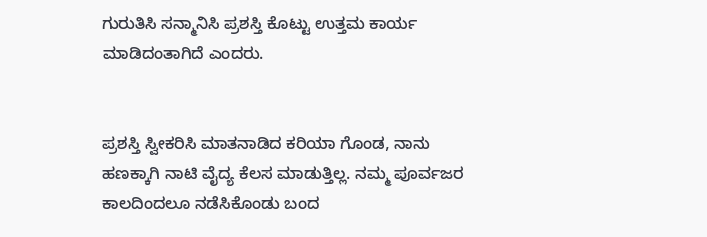ಗುರುತಿಸಿ ಸನ್ಮಾನಿಸಿ ಪ್ರಶಸ್ತಿ ಕೊಟ್ಟು ಉತ್ತಮ ಕಾರ್ಯ ಮಾಡಿದಂತಾಗಿದೆ ಎಂದರು.


ಪ್ರಶಸ್ತಿ ಸ್ವೀಕರಿಸಿ ಮಾತನಾಡಿದ ಕರಿಯಾ ಗೊಂಡ, ನಾನು ಹಣಕ್ಕಾಗಿ ನಾಟಿ ವೈದ್ಯ ಕೆಲಸ ಮಾಡುತ್ತಿಲ್ಲ. ನಮ್ಮ ಪೂರ್ವಜರ ಕಾಲದಿಂದಲೂ ನಡೆಸಿಕೊಂಡು ಬಂದ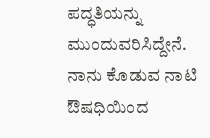ಪದ್ಧತಿಯನ್ನು ಮುಂದುವರಿಸಿದ್ದೇನೆ. ನಾನು ಕೊಡುವ ನಾಟಿ ಔಷಧಿಯಿಂದ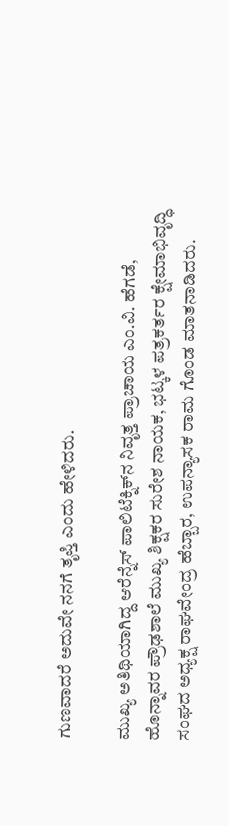ಗುಣವಾದರೆ ಅದುವೇ ನನಗೆ ತೃಪ್ತಿ ಎಂದು ಹೇಳಿದರು.

ಮುಖ್ಯ ಅತಿಥಿಯಾಗಿದ್ದ ಆರೆನ್ನೆಸ್ ಪಾಲಿಟೆಕ್ನಿಕ್‌ನ ನಿವೃತ್ತ ಪ್ರಾಚಾಯ ಎಂ.ವಿ. ಹೆಗಡೆ, ಹೊನ್ನಾವರ ಪ್ರೌಢಶಾಲೆ ಮುಖ್ಯ ಶಿಕ್ಷಕರ ಸುರೇಶ ನಾಯಕ, ಭಟ್ಕಳ ಪತ್ರಕರ್ತರ ಕ್ಷೇಮಾಭಿವೃದ್ಧಿ ಸಂಘದ ಅಧ್ಯಕ್ಷ ರಾಘವೇಂದ್ರ ಹೆಬ್ಬಾರ, ಉಪನ್ಯಾಸಕ ರಾಮ ಗೊಂಡ ಮಾತನಾಡಿದರು.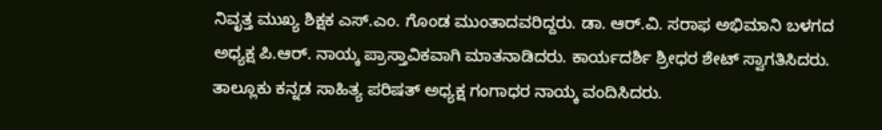ನಿವೃತ್ತ ಮುಖ್ಯ ಶಿಕ್ಷಕ ಎಸ್.ಎಂ. ಗೊಂಡ ಮುಂತಾದವರಿದ್ದರು. ಡಾ. ಆರ್.ವಿ. ಸರಾಫ ಅಭಿಮಾನಿ ಬಳಗದ ಅಧ್ಯಕ್ಷ ಪಿ.ಆರ್. ನಾಯ್ಕ ಪ್ರಾಸ್ತಾವಿಕವಾಗಿ ಮಾತನಾಡಿದರು. ಕಾರ್ಯದರ್ಶಿ ಶ್ರೀಧರ ಶೇಟ್ ಸ್ವಾಗತಿಸಿದರು. ತಾಲ್ಲೂಕು ಕನ್ನಡ ಸಾಹಿತ್ಯ ಪರಿಷತ್ ಅಧ್ಯಕ್ಷ ಗಂಗಾಧರ ನಾಯ್ಕ ವಂದಿಸಿದರು.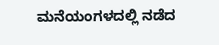ಮನೆಯಂಗಳದಲ್ಲಿ ನಡೆದ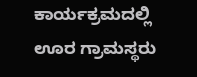ಕಾರ್ಯಕ್ರಮದಲ್ಲಿ ಊರ ಗ್ರಾಮಸ್ಥರು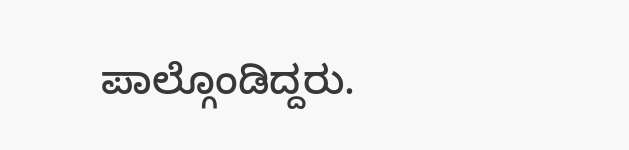ಪಾಲ್ಗೊಂಡಿದ್ದರು.